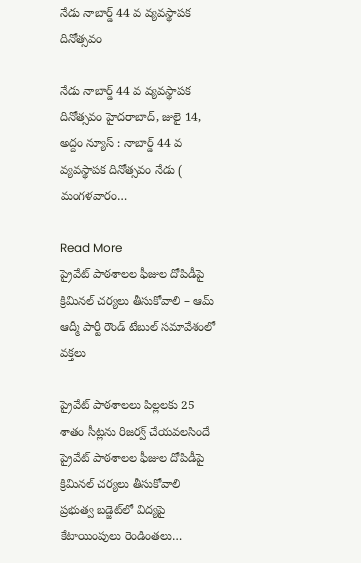నేడు నాబార్డ్ 44 వ వ్య‌వ‌స్థాప‌క దినోత్స‌వం

నేడు నాబార్డ్ 44 వ వ్య‌వ‌స్థాప‌క దినోత్స‌వం హైదరాబాద్, జులై 14, అద్దం న్యూస్ : నాబార్డ్ 44 వ వ్య‌వ‌స్థాప‌క దినోత్స‌వం నేడు ( మంగ‌ళ‌వారం…

Read More
ప్రైవేట్ పాఠశాలల ఫీజుల దోపిడీపై క్రిమినల్ చర్యలు తీసుకోవాలి – ఆమ్ ఆద్మీ పార్టీ రౌండ్ టేబుల్ సమావేశంలో వక్తలు

ప్రైవేట్ పాఠశాలలు పిల్లలకు 25 శాతం సీట్లను రిజర్వ్ చేయవలసిందే ప్రైవేట్ పాఠశాలల ఫీజుల దోపిడీపై క్రిమినల్ చర్యలు తీసుకోవాలి ప్రభుత్వ బడ్జెట్‌లో విద్యపై కేటాయింపులు రెండింతలు…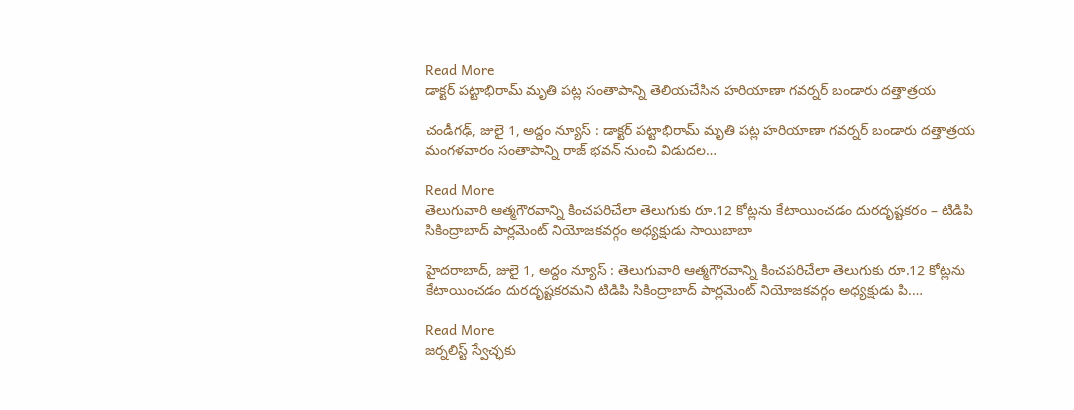Read More
డాక్టర్ పట్టాభిరామ్ మృతి పట్ల సంతాపాన్ని తెలియ‌చేసిన హరియాణా గవర్నర్ బండారు దత్తాత్రయ

చండీగఢ్, జులై 1, అద్దం న్యూస్ : డాక్టర్ పట్టాభిరామ్ మృతి పట్ల హరియాణా గవర్నర్ బండారు దత్తాత్రయ మంగ‌ళ‌వారం సంతాపాన్ని రాజ్ భ‌వ‌న్ నుంచి విడుద‌ల…

Read More
తెలుగువారి ఆత్మగౌరవాన్ని కించపరిచేలా తెలుగుకు రూ.12 కోట్లను కేటాయించడం దురదృష్టకరం – టిడిపి సికింద్రాబాద్ పార్ల‌మెంట్ నియోజ‌క‌వ‌ర్గం అధ్య‌క్షుడు సాయిబాబా

హైదరాబాద్, జులై 1, అద్దం న్యూస్ : తెలుగువారి ఆత్మగౌరవాన్ని కించపరిచేలా తెలుగుకు రూ.12 కోట్లను కేటాయించడం దురదృష్టకరమ‌ని టిడిపి సికింద్రాబాద్ పార్ల‌మెంట్ నియోజ‌క‌వ‌ర్గం అధ్య‌క్షుడు పి.…

Read More
జ‌ర్న‌లిస్ట్ స్వేచ్ఛ‌కు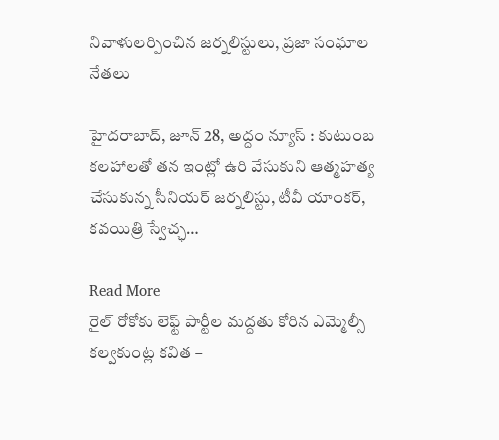నివాళులర్పించిన జ‌ర్న‌లిస్టులు, ప్ర‌జా సంఘాల నేత‌లు

హైదరాబాద్, జూన్ 28, అద్దం న్యూస్ : కుటుంబ క‌ల‌హాల‌తో త‌న ఇంట్లో ఉరి వేసుకుని ఆత్మ‌హ‌త్య చేసుకున్న సీనియర్ జర్నలిస్టు, టీవీ యాంకర్, కవయిత్రి స్వేచ్ఛ…

Read More
రైల్ రోకోకు లెఫ్ట్ పార్టీల మద్దతు కోరిన ఎమ్మెల్సీ కల్వకుంట్ల కవిత –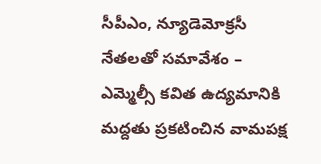సీపీఎం, న్యూడెమోక్రసీ నేతలతో సమావేశం – ఎమ్మెల్సీ కవిత ఉద్యమానికి మద్దతు ప్రకటించిన వామపక్ష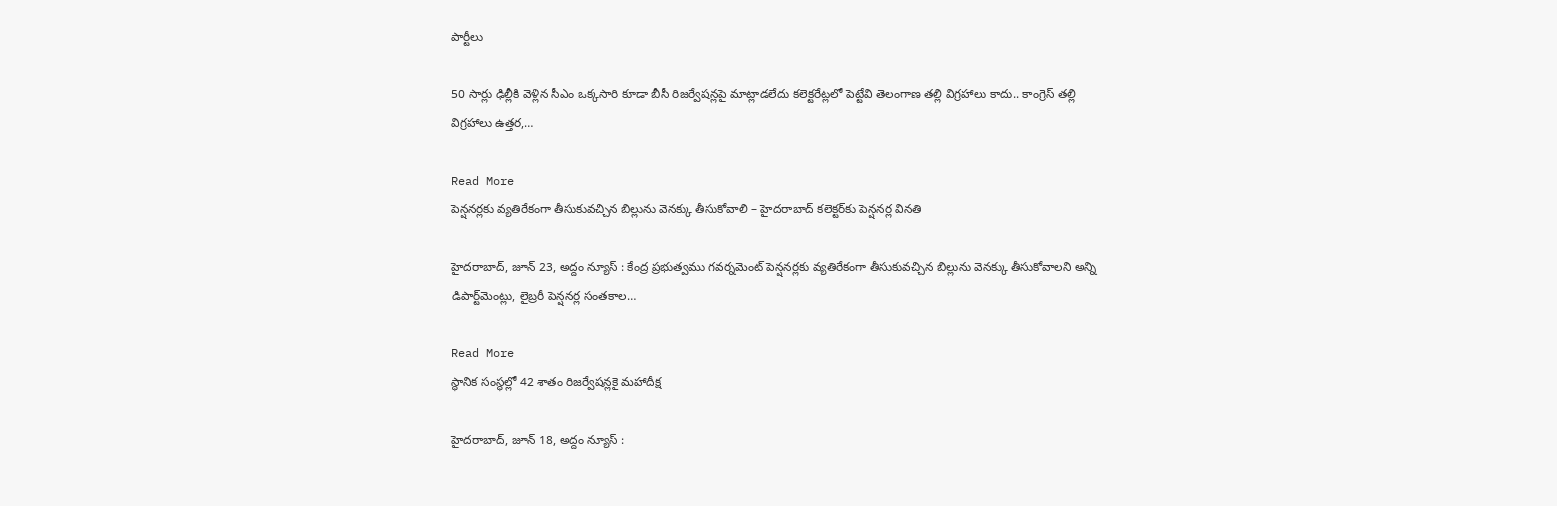పార్టీలు

50 సార్లు ఢిల్లీకి వెళ్లిన సీఎం ఒక్కసారి కూడా బీసీ రిజర్వేషన్లపై మాట్లాడలేదు కలెక్టరేట్లలో పెట్టేవి తెలంగాణ తల్లి విగ్రహాలు కాదు.. కాంగ్రెస్ తల్లి విగ్రహాలు ఉత్తర,…

Read More
పెన్షనర్లకు వ్యతిరేకంగా తీసుకువచ్చిన బిల్లును వెనక్కు తీసుకోవాలి – హైద‌రాబాద్ క‌లెక్ట‌ర్‌కు పెన్ష‌న‌ర్ల విన‌తి

హైదరాబాద్, జూన్ 23, అద్దం న్యూస్ : కేంద్ర ప్రభుత్వము గవర్నమెంట్ పెన్షనర్లకు వ్యతిరేకంగా తీసుకువచ్చిన బిల్లును వెనక్కు తీసుకోవాలని అన్ని డిపార్ట్‌మెంట్లు, లైబ్రరీ పెన్షనర్ల సంతకాల…

Read More
స్థానిక సంస్థ‌ల్లో 42 శాతం రిజ‌ర్వేష‌న్లకై మ‌హాదీక్ష‌

హైదరాబాద్, జూన్ 18, అద్దం న్యూస్ :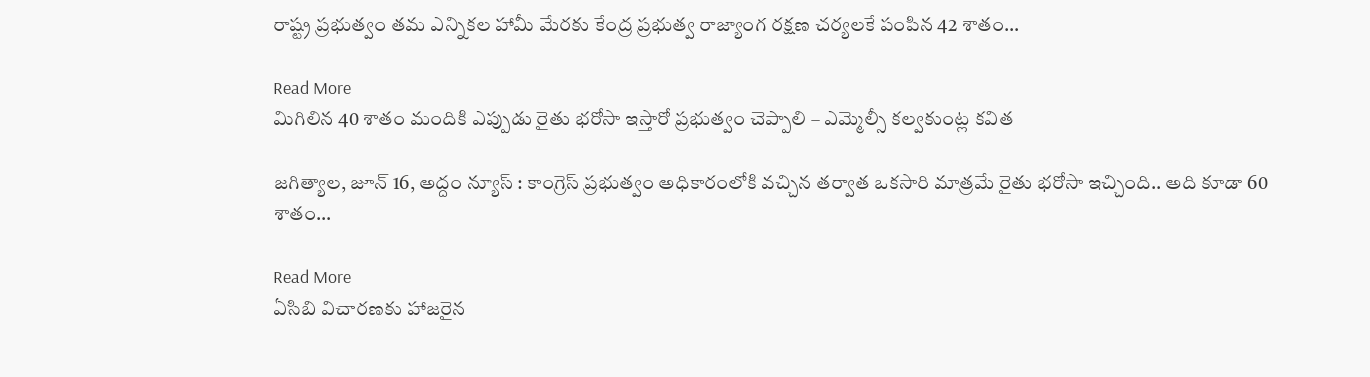రాష్ట్ర ప్రభుత్వం తమ ఎన్నికల హామీ మేరకు కేంద్ర ప్రభుత్వ రాజ్యాంగ రక్షణ చర్యలకే పంపిన 42 శాతం…

Read More
మిగిలిన 40 శాతం మందికి ఎప్పుడు రైతు భరోసా ఇస్తారో ప్రభుత్వం చెప్పాలి – ఎమ్మెల్సీ కల్వకుంట్ల కవిత

జ‌గిత్యాల‌, జూన్ 16, అద్దం న్యూస్ : కాంగ్రెస్ ప్రభుత్వం అధికారంలోకి వచ్చిన తర్వాత ఒకసారి మాత్రమే రైతు భరోసా ఇచ్చింది.. అది కూడా 60 శాతం…

Read More
ఏసిబి విచార‌ణ‌కు హాజ‌రైన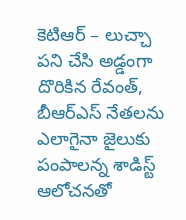కెటిఆర్‌ – లుచ్చా పని చేసి అడ్డంగా దొరికిన రేవంత్, బీఆర్ఎస్ నేతలను ఎలాగైనా జైలుకు పంపాలన్న శాడిస్ట్ ఆలోచనతో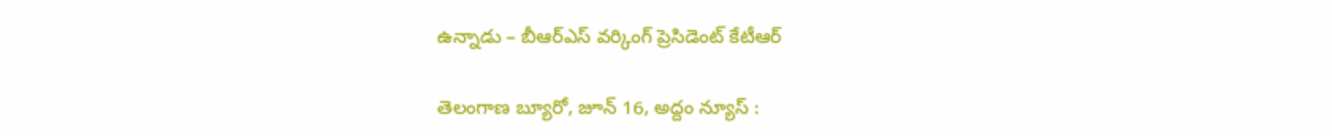ఉన్నాడు – బీఆర్ఎస్ వర్కింగ్ ప్రెసిడెంట్ కేటీఆర్

తెలంగాణ బ్యూరో, జూన్ 16, అద్దం న్యూస్ :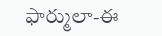ఫార్ములా-ఈ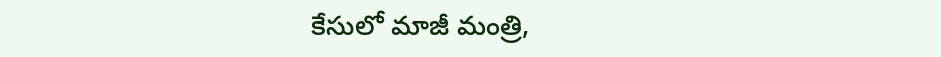కేసులో మాజీ మంత్రి,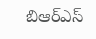బిఆర్‌ఎస్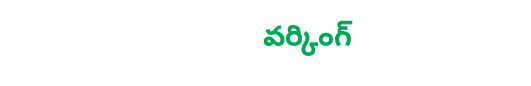వర్కింగ్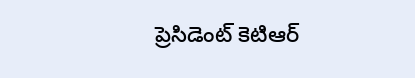ప్రెసిడెంట్ కెటిఆర్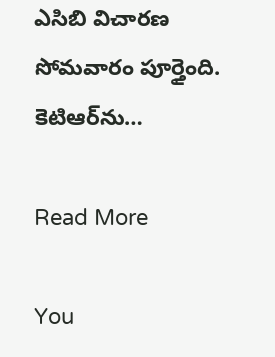ఎసిబి విచారణ సోమ‌వారం పూర్తైంది. కెటిఆర్‌ను…

Read More

You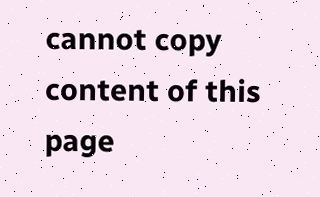cannot copy content of this page